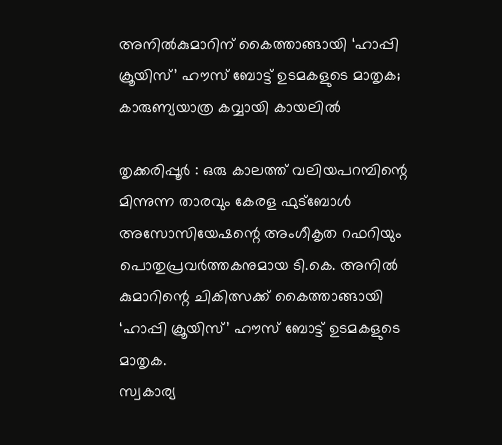അനില്‍കുമാറിന് കൈത്താങ്ങായി ‘ഹാപ്പി ക്രൂയിസ്’ ഹൗസ് ബോട്ട് ഉടമകളുടെ മാതൃക; കാരുണ്യയാത്ര കവ്വായി കായലില്‍

തൃക്കരിപ്പൂര്‍ : ഒരു കാലത്ത് വലിയപറമ്പിന്റെ മിന്നുന്ന താരവും കേരള ഫുട്ബോള്‍ അസോസിയേഷന്റെ അംഗീകൃത റഫറിയും പൊതുപ്രവര്‍ത്തകനുമായ ടി.കെ. അനില്‍ കുമാറിന്റെ ചികിത്സക്ക് കൈത്താങ്ങായി ‘ഹാപ്പി ക്രൂയിസ്’ ഹൗസ് ബോട്ട് ഉടമകളുടെ മാതൃക.
സ്വകാര്യ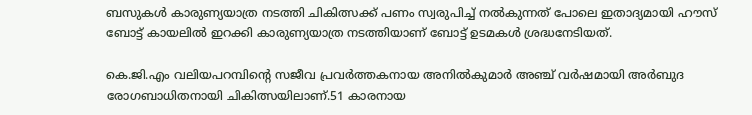ബസുകള്‍ കാരുണ്യയാത്ര നടത്തി ചികിത്സക്ക് പണം സ്വരുപിച്ച് നല്‍കുന്നത് പോലെ ഇതാദ്യമായി ഹൗസ് ബോട്ട് കായലില്‍ ഇറക്കി കാരുണ്യയാത്ര നടത്തിയാണ് ബോട്ട് ഉടമകള്‍ ശ്രദ്ധനേടിയത്.

കെ.ജി.എം വലിയപറമ്പിന്റെ സജീവ പ്രവര്‍ത്തകനായ അനില്‍കുമാര്‍ അഞ്ച് വര്‍ഷമായി അര്‍ബുദ രോഗബാധിതനായി ചികിത്സയിലാണ്.51 കാരനായ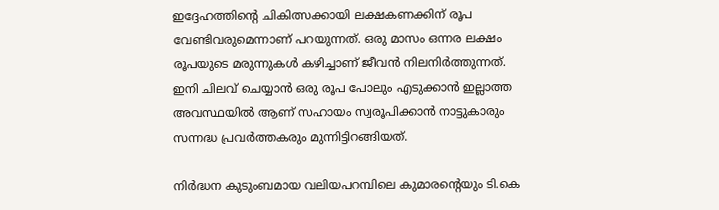ഇദ്ദേഹത്തിന്റെ ചികിത്സക്കായി ലക്ഷകണക്കിന് രൂപ വേണ്ടിവരുമെന്നാണ് പറയുന്നത്. ഒരു മാസം ഒന്നര ലക്ഷം രൂപയുടെ മരുന്നുകള്‍ കഴിച്ചാണ് ജീവന്‍ നിലനിര്‍ത്തുന്നത്. ഇനി ചിലവ് ചെയ്യാന്‍ ഒരു രൂപ പോലും എടുക്കാന്‍ ഇല്ലാത്ത അവസ്ഥയില്‍ ആണ് സഹായം സ്വരൂപിക്കാന്‍ നാട്ടുകാരും സന്നദ്ധ പ്രവര്‍ത്തകരും മുന്നിട്ടിറങ്ങിയത്.

നിര്‍ദ്ധന കുടുംബമായ വലിയപറമ്പിലെ കുമാരന്റെയും ടി.കെ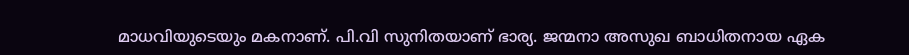മാധവിയുടെയും മകനാണ്. പി.വി സുനിതയാണ് ഭാര്യ. ജന്മനാ അസുഖ ബാധിതനായ ഏക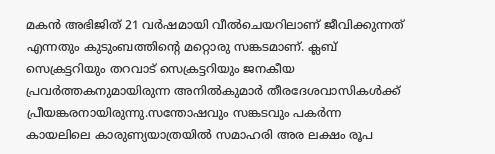മകന്‍ അഭിജിത് 21 വര്‍ഷമായി വീല്‍ചെയറിലാണ് ജീവിക്കുന്നത് എന്നതും കുടുംബത്തിന്റെ മറ്റൊരു സങ്കടമാണ്. ക്ലബ് സെക്രട്ടറിയും തറവാട് സെക്രട്ടറിയും ജനകീയ പ്രവര്‍ത്തകനുമായിരുന്ന അനില്‍കുമാര്‍ തീരദേശവാസികള്‍ക്ക് പ്രീയങ്കരനായിരുന്നു.സന്തോഷവും സങ്കടവും പകര്‍ന്ന കായലിലെ കാരുണ്യയാത്രയില്‍ സമാഹരി അര ലക്ഷം രൂപ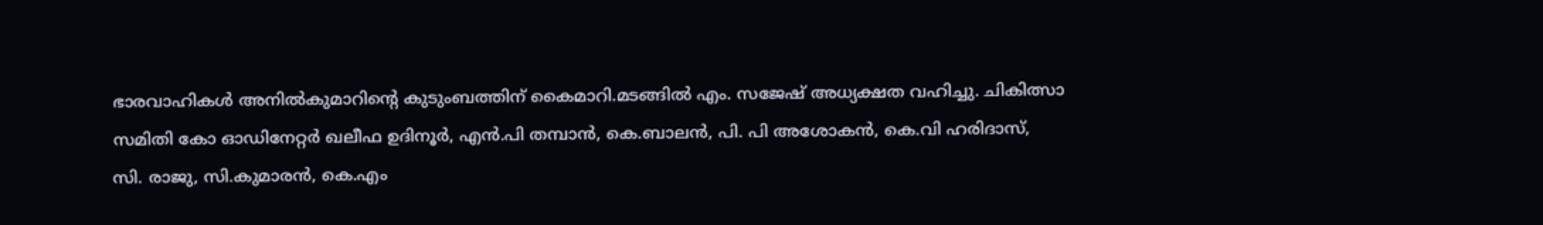ഭാരവാഹികള്‍ അനില്‍കുമാറിന്റെ കുടുംബത്തിന് കൈമാറി.മടങ്ങില്‍ എം. സജേഷ് അധ്യക്ഷത വഹിച്ചു. ചികിത്സാ സമിതി കോ ഓഡിനേറ്റര്‍ ഖലീഫ ഉദിനൂര്‍, എന്‍.പി തമ്പാന്‍, കെ.ബാലന്‍, പി. പി അശോകന്‍, കെ.വി ഹരിദാസ്, സി. രാജു, സി.കുമാരന്‍, കെ.എം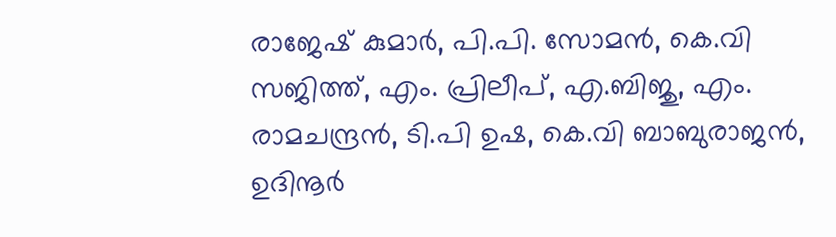രാജേഷ് കുമാര്‍, പി.പി. സോമന്‍, കെ.വി സജിത്ത്, എം. പ്രിലീപ്, എ.ബിജു, എം. രാമചന്ദ്രന്‍, ടി.പി ഉഷ, കെ.വി ബാബുരാജന്‍, ഉദിനൂര്‍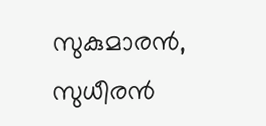സുകുമാരന്‍, സുധീരന്‍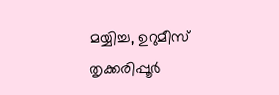മയ്യിച്ച, ഉറുമീസ് തൃക്കരിപ്പൂര്‍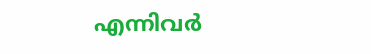എന്നിവര്‍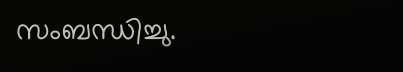സംബന്ധിച്ചു.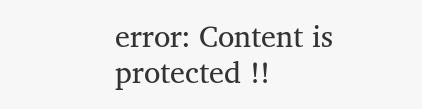error: Content is protected !!